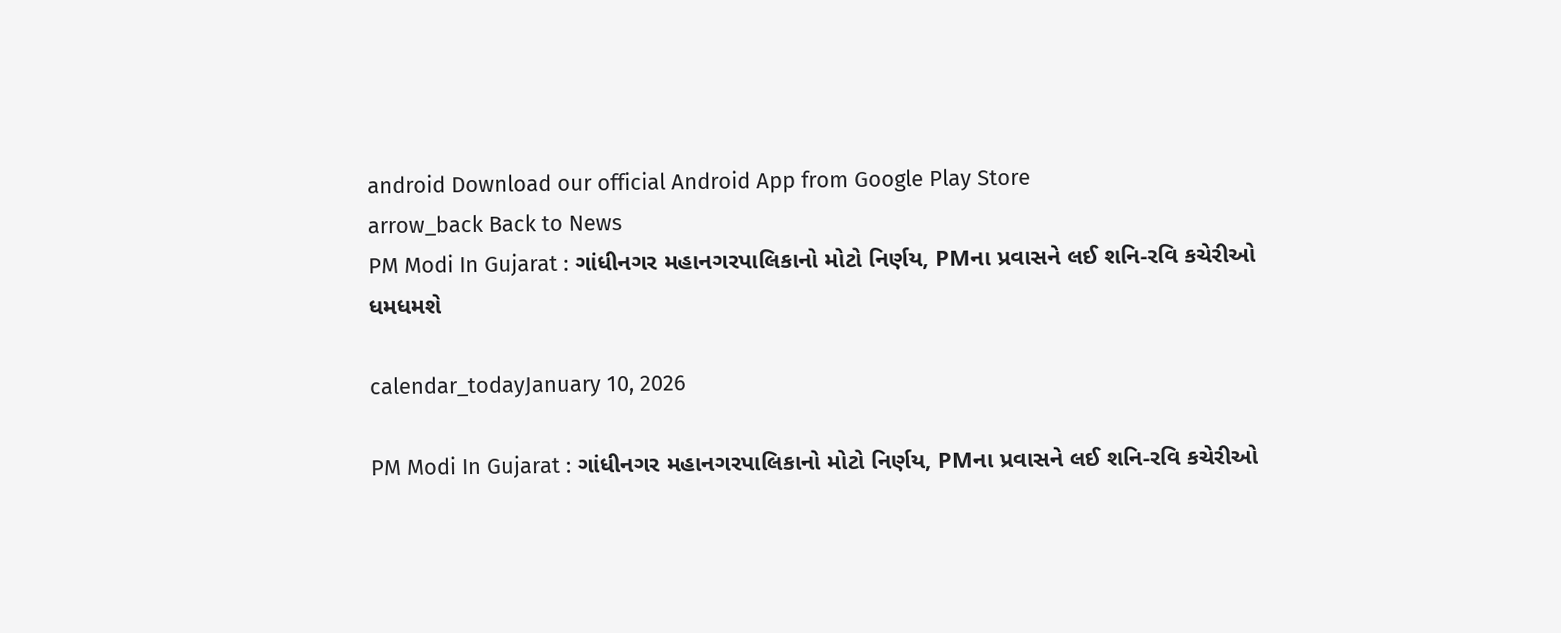android Download our official Android App from Google Play Store
arrow_back Back to News
PM Modi In Gujarat : ગાંધીનગર મહાનગરપાલિકાનો મોટો નિર્ણય, PMના પ્રવાસને લઈ શનિ-રવિ કચેરીઓ ધમધમશે

calendar_todayJanuary 10, 2026

PM Modi In Gujarat : ગાંધીનગર મહાનગરપાલિકાનો મોટો નિર્ણય, PMના પ્રવાસને લઈ શનિ-રવિ કચેરીઓ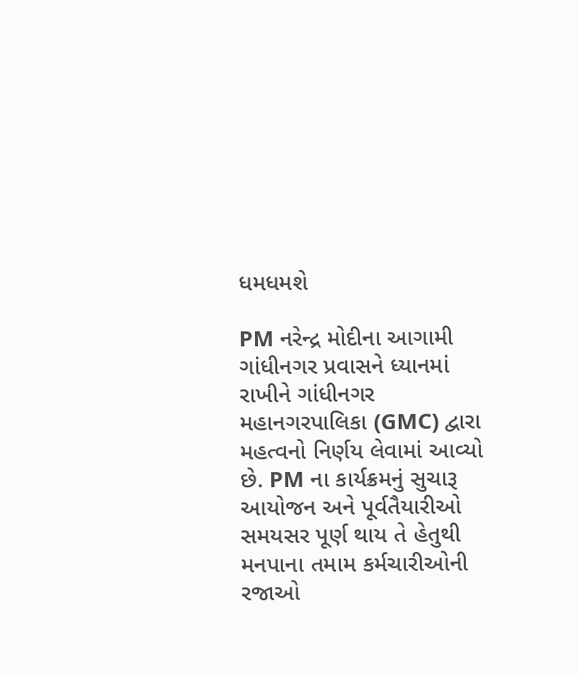ધમધમશે

PM નરેન્દ્ર મોદીના આગામી ગાંધીનગર પ્રવાસને ધ્યાનમાં રાખીને ગાંધીનગર મહાનગરપાલિકા (GMC) દ્વારા મહત્વનો નિર્ણય લેવામાં આવ્યો છે. PM ના કાર્યક્રમનું સુચારૂ આયોજન અને પૂર્વતૈયારીઓ સમયસર પૂર્ણ થાય તે હેતુથી મનપાના તમામ કર્મચારીઓની રજાઓ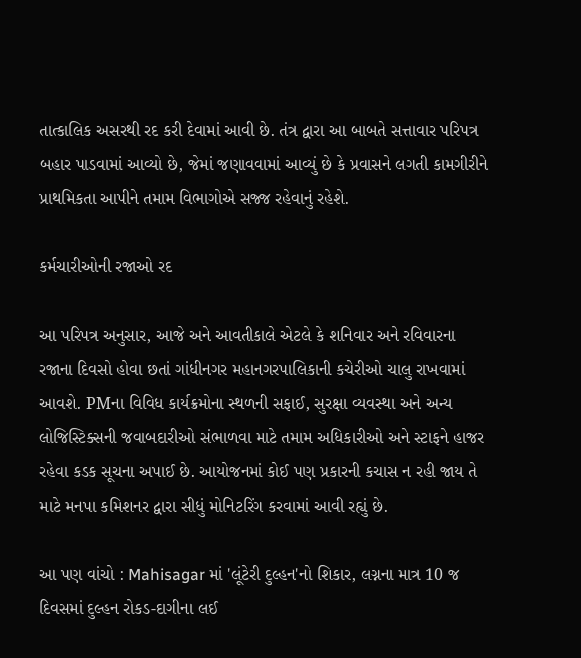તાત્કાલિક અસરથી રદ કરી દેવામાં આવી છે. તંત્ર દ્વારા આ બાબતે સત્તાવાર પરિપત્ર બહાર પાડવામાં આવ્યો છે, જેમાં જણાવવામાં આવ્યું છે કે પ્રવાસને લગતી કામગીરીને પ્રાથમિકતા આપીને તમામ વિભાગોએ સજ્જ રહેવાનું રહેશે.

કર્મચારીઓની રજાઓ રદ

આ પરિપત્ર અનુસાર, આજે અને આવતીકાલે એટલે કે શનિવાર અને રવિવારના રજાના દિવસો હોવા છતાં ગાંધીનગર મહાનગરપાલિકાની કચેરીઓ ચાલુ રાખવામાં આવશે. PMના વિવિધ કાર્યક્રમોના સ્થળની સફાઈ, સુરક્ષા વ્યવસ્થા અને અન્ય લોજિસ્ટિક્સની જવાબદારીઓ સંભાળવા માટે તમામ અધિકારીઓ અને સ્ટાફને હાજર રહેવા કડક સૂચના અપાઈ છે. આયોજનમાં કોઈ પણ પ્રકારની કચાસ ન રહી જાય તે માટે મનપા કમિશનર દ્વારા સીધું મોનિટરિંગ કરવામાં આવી રહ્યું છે.

આ પણ વાંચો : Mahisagar માં 'લૂંટેરી દુલ્હન'નો શિકાર, લગ્નના માત્ર 10 જ દિવસમાં દુલ્હન રોકડ-દાગીના લઈ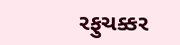રફુચક્કર